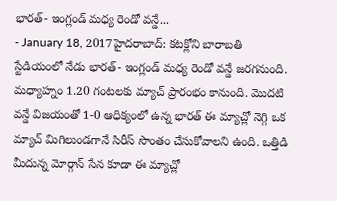భారత్- ఇంగ్లండ్ మధ్య రెండో వన్డే...
- January 18, 2017హైదరాబాద్: కటక్లోని బారాబతి స్టేడియంలో నేడు భారత్- ఇంగ్లండ్ మధ్య రెండో వన్డే జరగనుంది. మధ్యాహ్నం 1.20 గంటలకు మ్యాచ్ ప్రారంభం కానుంది. మొదటి వన్డే విజయంతో 1-0 ఆధిక్యంలో ఉన్న భారత్ ఈ మ్యాచ్లో నెగ్గి ఒక మ్యాచ్ మిగిలుండగానే సిరీస్ సొంతం చేసుకోవాలని ఉంది. ఒత్తిడి మీదున్న మోర్గాన్ సేన కూడా ఈ మ్యాచ్లో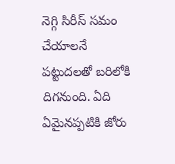నెగ్గి సిరీస్ సమం చేయాలనే పట్టుదలతో బరిలోకి దిగనుంది. ఏది ఏమైనప్పటికి జోరు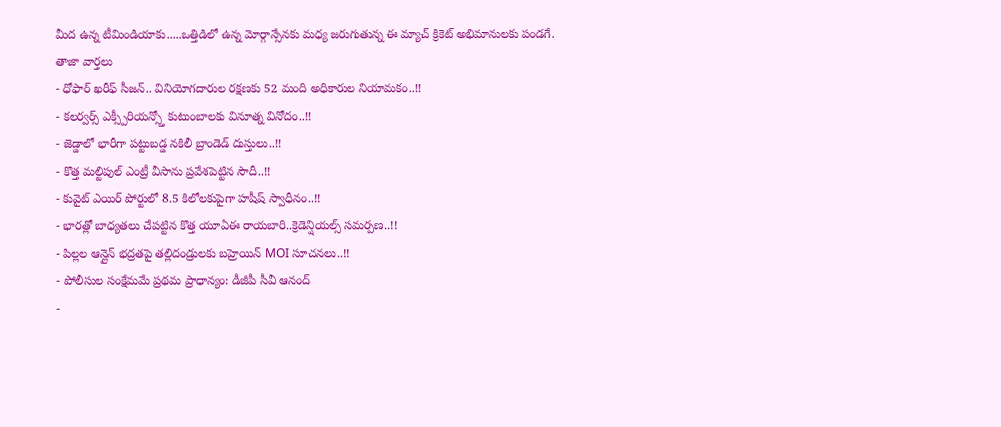మీద ఉన్న టీమిండియాకు.....ఒత్తిడిలో ఉన్న మోర్గాన్సేనకు మధ్య జరుగుతున్న ఈ మ్యాచ్ క్రికెట్ అభిమానులకు పండగే.
తాజా వార్తలు
- ధోఫార్ ఖరీఫ్ సీజన్.. వినియోగదారుల రక్షణకు 52 మంది అధికారుల నియామకం..!!
- కలర్వర్స్ ఎక్స్పీరియన్స్తో కుటుంబాలకు వినూత్న వినోదం..!!
- జెడ్డాలో భారీగా పట్టుబడ్డ నకిలీ బ్రాండెడ్ దుస్తులు..!!
- కొత్త మల్టిపుల్ ఎంట్రీ వీసాను ప్రవేశపెట్టిన సౌదీ..!!
- కువైట్ ఎయిర్ పోర్టులో 8.5 కిలోలకుపైగా హషీష్ స్వాధీనం..!!
- భారత్లో బాధ్యతలు చేపట్టిన కొత్త యూఏఈ రాయబారి..క్రెడెన్షియల్స్ సమర్పణ..!!
- పిల్లల ఆన్లైన్ భద్రతపై తల్లిదండ్రులకు బహ్రెయిన్ MOI సూచనలు..!!
- పోలీసుల సంక్షేమమే ప్రథమ ప్రాధాన్యం: డీజీపీ సీవీ ఆనంద్
-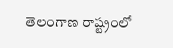తెలంగాణ రాష్ట్రంలో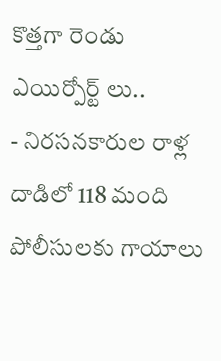కొత్తగా రెండు ఎయిర్పోర్ట్ లు..
- నిరసనకారుల రాళ్ల దాడిలో 118 మంది పోలీసులకు గాయాలు